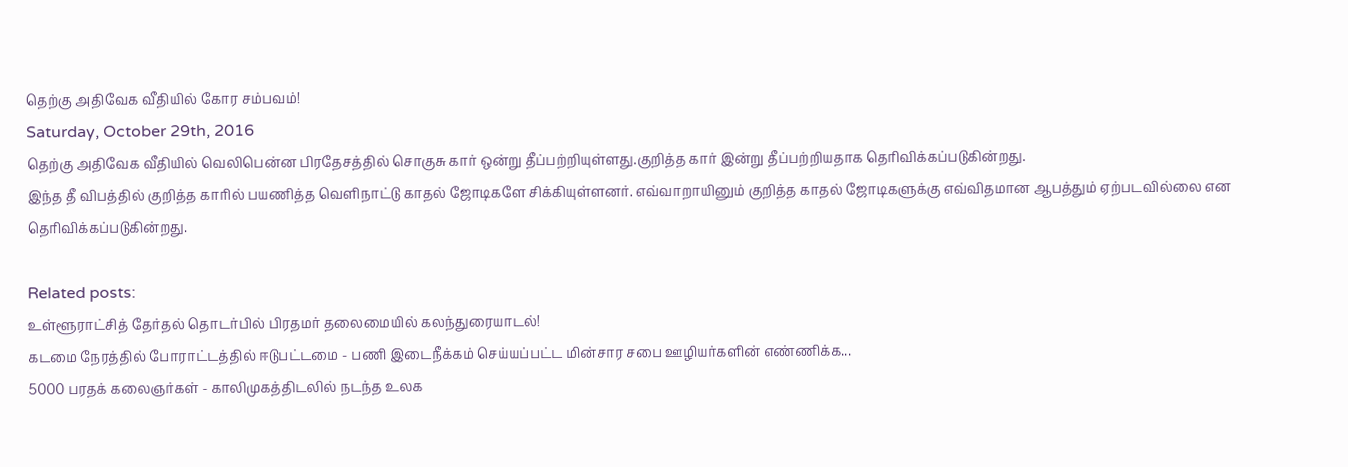தெற்கு அதிவேக வீதியில் கோர சம்பவம்!
Saturday, October 29th, 2016
தெற்கு அதிவேக வீதியில் வெலிபென்ன பிரதேசத்தில் சொகுசு கார் ஒன்று தீப்பற்றியுள்ளது.குறித்த கார் இன்று தீப்பற்றியதாக தெரிவிக்கப்படுகின்றது.
இந்த தீ விபத்தில் குறித்த காரில் பயணித்த வெளிநாட்டு காதல் ஜோடிகளே சிக்கியுள்ளனர். எவ்வாறாயினும் குறித்த காதல் ஜோடிகளுக்கு எவ்விதமான ஆபத்தும் ஏற்படவில்லை என தெரிவிக்கப்படுகின்றது.

Related posts:
உள்ளூராட்சித் தேர்தல் தொடர்பில் பிரதமர் தலைமையில் கலந்துரையாடல்!
கடமை நேரத்தில் போராட்டத்தில் ஈடுபட்டமை - பணி இடைநீக்கம் செய்யப்பட்ட மின்சார சபை ஊழியர்களின் எண்ணிக்க...
5000 பரதக் கலைஞர்கள் - காலிமுகத்திடலில் நடந்த உலக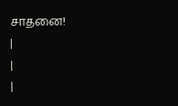சாதனை!
|
|
|